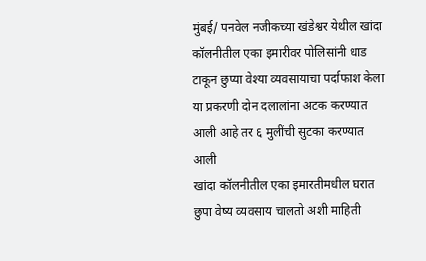मुंबई/ पनवेल नजीकच्या खंडेश्वर येथील खांदा कॉलनीतील एका इमारीवर पोलिसांनी धाड टाकून छुप्या वेश्या व्यवसायाचा पर्दाफाश केला या प्रकरणी दोन दलालांना अटक करण्यात आली आहे तर ६ मुलींची सुटका करण्यात आली
खांदा कॉलनीतील एका इमारतीमधील घरात छुपा वेष्य व्यवसाय चालतो अशी माहिती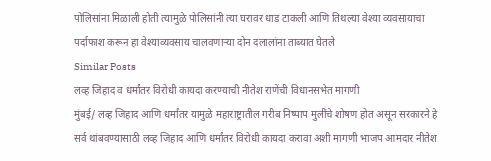पोलिसांना मिळाली होती त्यामुळे पोलिसांनी त्या घरावर धाड टाकली आणि तिथल्या वेश्या व्यवसायाचा पर्दाफाश करून हा वेश्याव्यवसाय चालवणाऱ्या दोन दलालांना ताब्यात घेतले
Similar Posts
लव्ह जिहाद व धर्मांतर विरोधी कायदा करण्याची नीतेश राणेंची विधानसभेत मागणी
मुंबई/ लव्ह जिहाद आणि धर्मांतर यामुळे महाराष्ट्रातील गरीब निष्पाप मुलींचे शोषण होत असून सरकारने हे सर्व थांबवण्यासाठी लव्ह जिहाद आणि धर्मांतर विरोधी कायदा करावा अशी मागणी भाजप आमदार नीतेश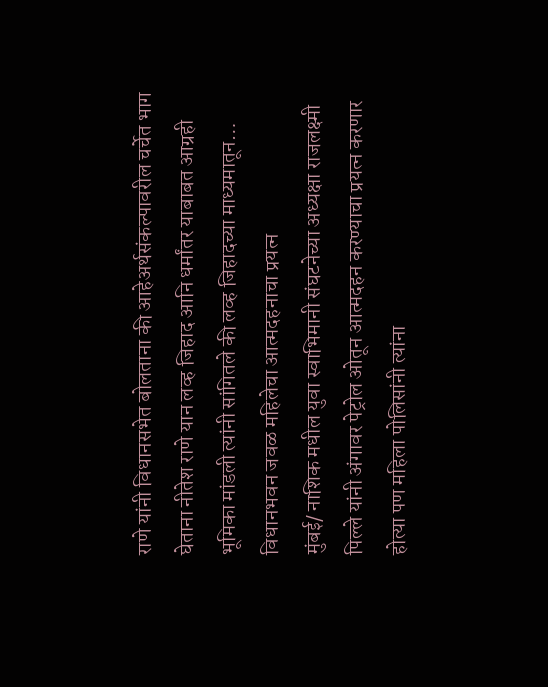राणे यांनी विधानसभेत बोलताना की आहेअर्थसंकल्पावरील चर्चेत भाग घेताना नीतेश राणे यान लव्ह जिहाद आनि धर्मांतर याबाबत आग्रही भूमिका मांडली त्यांनी सांगितले की लव्ह जिहादच्या माध्यमातून…
विधानभवन जवळ महिलेचा आत्मदहनाचा प्रयत्न
मुंबई/ नाशिक मधील युवा स्वाभिमानी संघटनेच्या अध्यक्षा राजलक्ष्मी पिल्ले यांनी अंगावर पेट्रोल ओतून आत्मदहन करण्याचा प्रयत्न करणार होत्या पण महिला पोलिसांनी त्यांना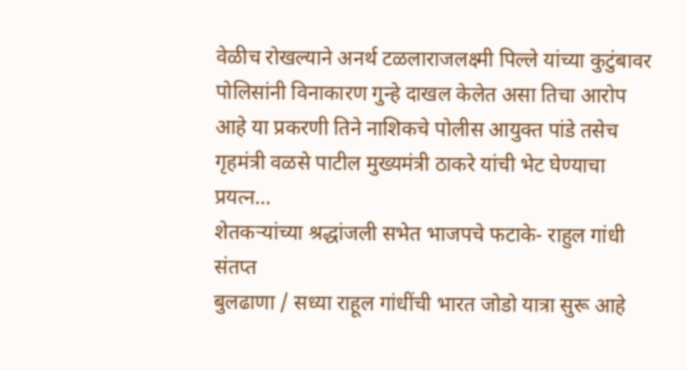वेळीच रोखल्याने अनर्थ टळलाराजलक्ष्मी पिल्ले यांच्या कुटुंबावर पोलिसांनी विनाकारण गुन्हे दाखल केलेत असा तिचा आरोप आहे या प्रकरणी तिने नाशिकचे पोलीस आयुक्त पांडे तसेच गृहमंत्री वळसे पाटील मुख्यमंत्री ठाकरे यांची भेट घेण्याचा प्रयत्न…
शेतकऱ्यांच्या श्रद्धांजली सभेत भाजपचे फटाके- राहुल गांधी संतप्त
बुलढाणा / सध्या राहूल गांधींची भारत जोडो यात्रा सुरू आहे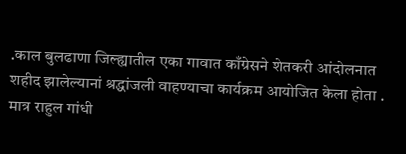.काल बुलढाणा जिल्ह्यातील एका गावात काँग्रेसने शेतकरी आंदोलनात शहीद झालेल्यानां श्रद्धांजली वाहण्याचा कार्यक्रम आयोजित केला होता . मात्र राहुल गांधी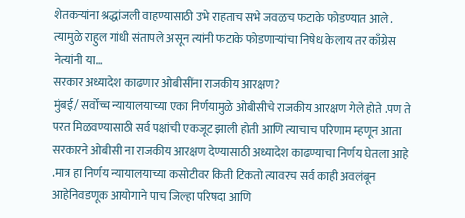शेतकऱ्यांना श्रद्धांजली वाहण्यासाठी उभे राहताच सभे जवळच फटाके फोडण्यात आले . त्यामुळे राहुल गांधी संतापले असून त्यांनी फटाके फोडणाऱ्यांचा निषेध केलाय तर काँग्रेस नेत्यांनी या…
सरकार अध्यादेश काढणार ओबीसींना राजकीय आरक्षण?
मुंबई/ सर्वोच्च न्यायालयाच्या एका निर्णयामुळे ओबीसीचे राजकीय आरक्षण गेले होते .पण ते परत मिळवण्यासाठी सर्व पक्षांची एकजूट झाली होती आणि त्याचाच परिणाम म्हणून आता सरकारने ओबीसी ना राजकीय आरक्षण देण्यासाठी अध्यादेश काढण्याचा निर्णय घेतला आहे .मात्र हा निर्णय न्यायालयाच्या कसोटीवर किती टिकतो त्यावरच सर्व काही अवलंबून आहेनिवडणूक आयोगाने पाच जिल्हा परिषदा आणि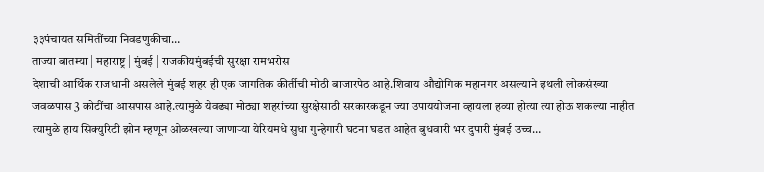३३पंचायत समितींच्या निवडणुकीचा…
ताज्या बातम्या | महाराष्ट्र | मुंबई | राजकीयमुंबईची सुरक्षा रामभरोस
देशाची आर्थिक राजधानी असलेले मुंबई शहर ही एक जागतिक कीर्तीची मोठी बाजारपेठ आहे.शिवाय औद्योगिक महानगर असल्याने इथली लोकसंख्या जवळपास 3 कोटींचा आसपास आहे.त्यामुळे येवढ्या मोठ्या शहरांच्या सुरक्षेसाठी सरकारकडून ज्या उपाययोजना व्हायला हव्या होत्या त्या होऊ शकल्या नाहीत त्यामुळे हाय सिक्युरिटी झोन म्हणून ओळखल्या जाणाऱ्या येरियमधे सुधा गुन्हेगारी घटना घडत आहेत बुधवारी भर दुपारी मुंबई उच्च…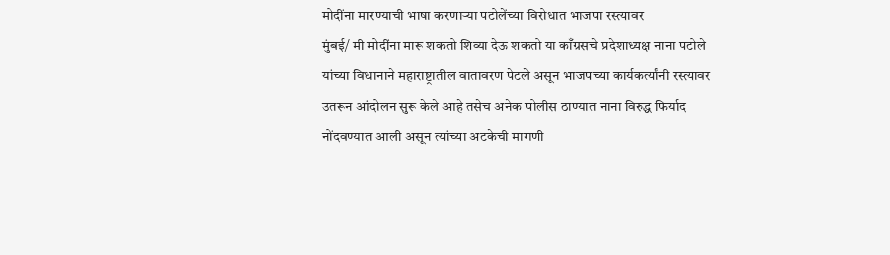मोदींना मारण्याची भाषा करणाऱ्या पटोलेंच्या विरोधात भाजपा रस्त्यावर
मुंबई/ मी मोदींना मारू शकतो शिव्या देऊ शकतो या काँग्रसचे प्रदेशाध्यक्ष नाना पटोले यांच्या विधानाने महाराष्ट्रातील वातावरण पेटले असून भाजपच्या कार्यकर्त्यांनी रस्त्यावर उतरून आंदोलन सुरू केले आहे तसेच अनेक पोलीस ठाण्यात नाना विरुद्ध फिर्याद नोंदवण्यात आली असून त्यांच्या अटकेची मागणी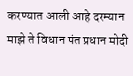करण्यात आली आहे दरम्यान माझे ते विधान पंत प्रधान मोदी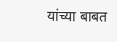यांच्या बाबत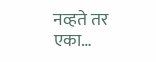नव्हते तर एका…